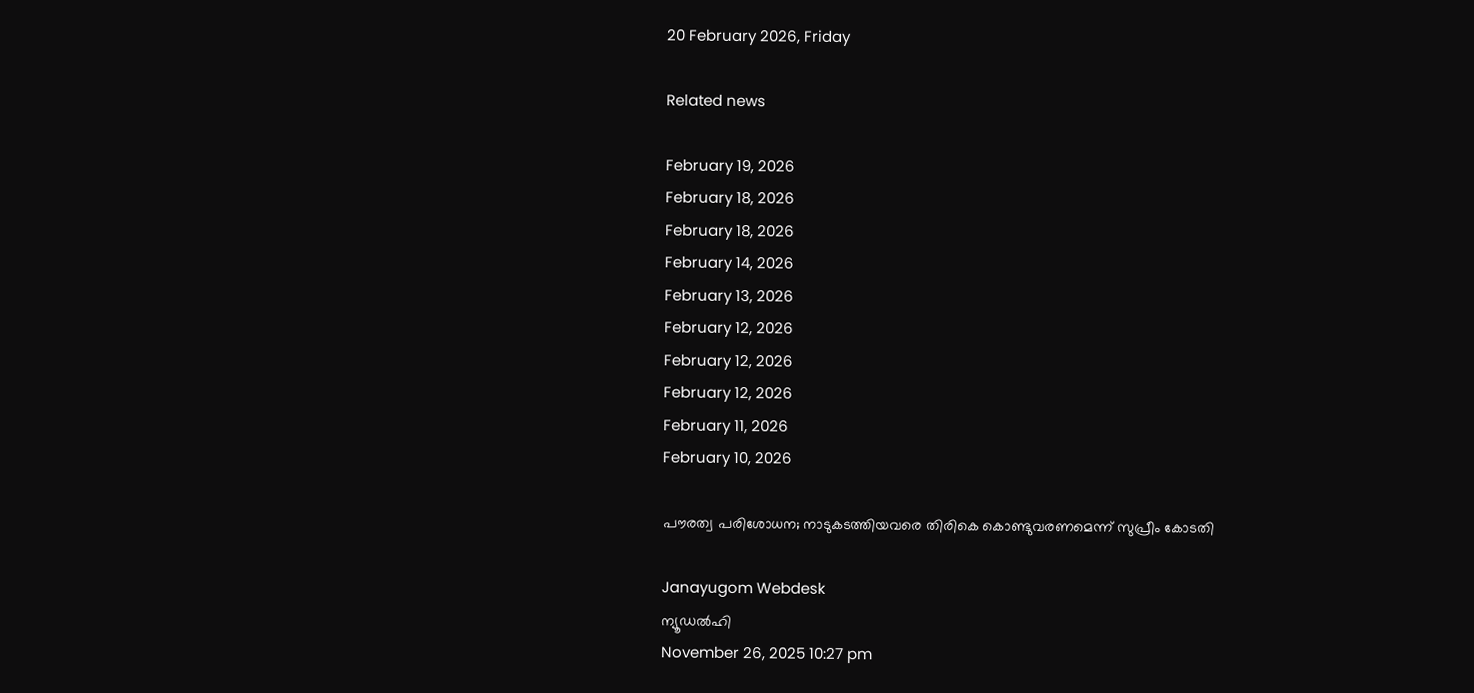20 February 2026, Friday

Related news

February 19, 2026
February 18, 2026
February 18, 2026
February 14, 2026
February 13, 2026
February 12, 2026
February 12, 2026
February 12, 2026
February 11, 2026
February 10, 2026

പൗരത്വ പരിശോധന; നാടുകടത്തിയവരെ തിരികെ കൊണ്ടുവരണമെന്ന് സുപ്രീം കോടതി

Janayugom Webdesk
ന്യൂഡല്‍ഹി
November 26, 2025 10:27 pm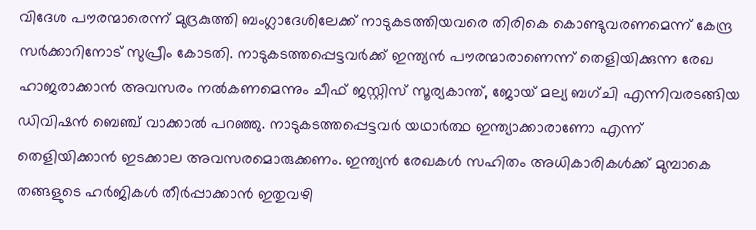വിദേശ പൗരന്മാരെന്ന് മുദ്രകുത്തി ബംഗ്ലാദേശിലേക്ക് നാടുകടത്തിയവരെ തിരികെ കൊണ്ടുവരണമെന്ന് കേന്ദ്ര സര്‍ക്കാറിനോട് സുപ്രീം കോടതി. നാടുകടത്തപ്പെട്ടവര്‍ക്ക് ഇന്ത്യന്‍ പൗരന്മാരാണെന്ന് തെളിയിക്കുന്ന രേഖ ഹാജരാക്കാന്‍ അവസരം നല്‍കണമെന്നും ചീഫ് ജസ്റ്റിസ് സൂര്യകാന്ത്, ജോയ് മല്യ ബഗ്ചി എന്നിവരടങ്ങിയ ഡിവിഷന്‍ ബെഞ്ച് വാക്കാല്‍ പറഞ്ഞു. നാടുകടത്തപ്പെട്ടവര്‍ യഥാര്‍ത്ഥ ഇന്ത്യാക്കാരാണോ എന്ന് തെളിയിക്കാന്‍ ഇടക്കാല അവസരമൊരുക്കണം. ഇന്ത്യന്‍ രേഖകള്‍ സഹിതം അധികാരികള്‍ക്ക് മുമ്പാകെ തങ്ങളുടെ ഹര്‍ജികള്‍ തീര്‍പ്പാക്കാന്‍ ഇതുവഴി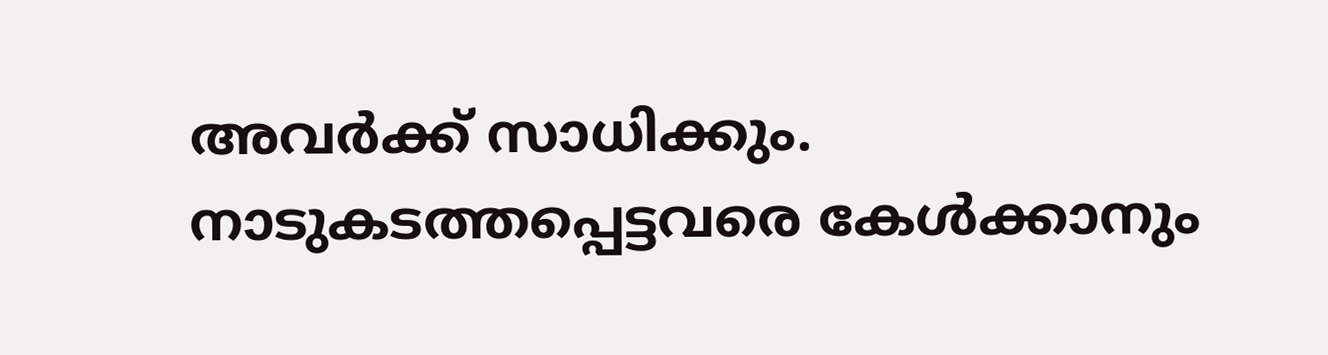അവര്‍ക്ക് സാധിക്കും. നാടുകടത്തപ്പെട്ടവരെ കേൾക്കാനും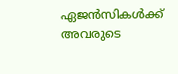ഏജൻസികൾക്ക് അവരുടെ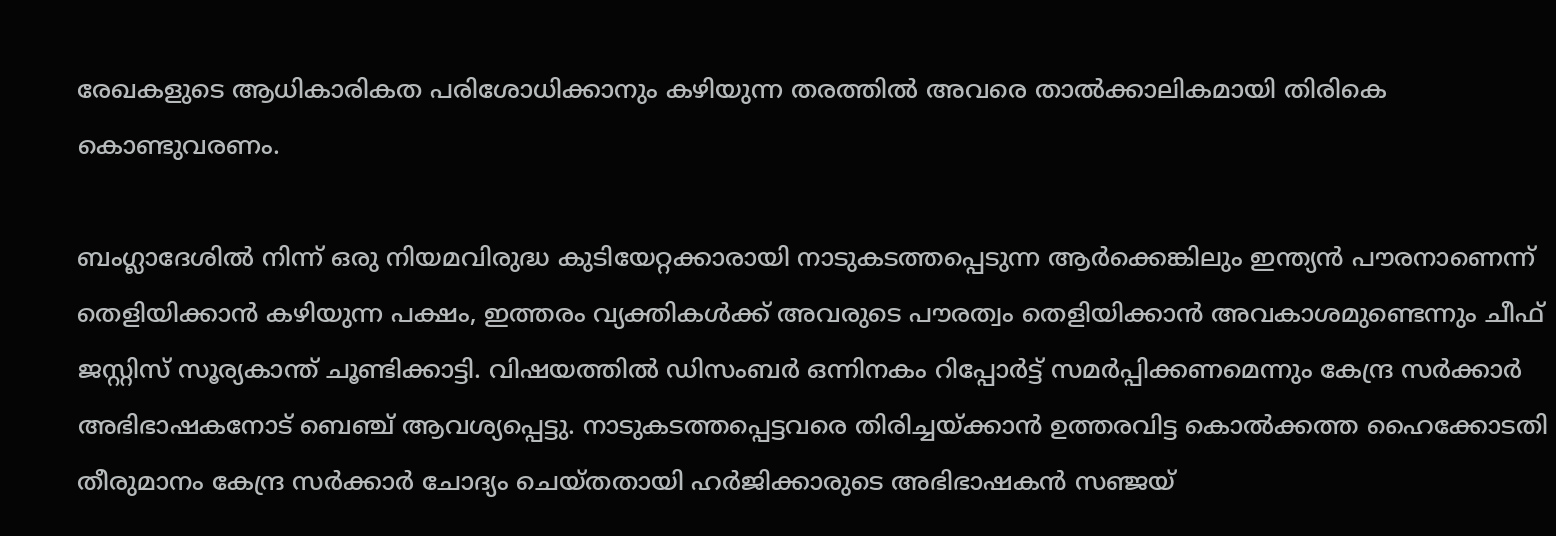രേഖകളുടെ ആധികാരികത പരിശോധിക്കാനും കഴിയുന്ന തരത്തിൽ അവരെ താൽക്കാലികമായി തിരികെ കൊണ്ടുവരണം.

ബംഗ്ലാദേശില്‍ നിന്ന് ഒരു നിയമവിരുദ്ധ കുടിയേറ്റക്കാരായി നാടുകടത്തപ്പെടുന്ന ആര്‍ക്കെങ്കിലും ഇന്ത്യന്‍ പൗരനാണെന്ന് തെളിയിക്കാന്‍ കഴിയുന്ന പക്ഷം, ഇത്തരം വ്യക്തികള്‍ക്ക് അവരുടെ പൗരത്വം തെളിയിക്കാന്‍ അവകാശമുണ്ടെന്നും ചീഫ് ജസ്റ്റിസ് സൂര്യകാന്ത് ചൂണ്ടിക്കാട്ടി. വിഷയത്തില്‍ ഡിസംബര്‍ ഒന്നിനകം റിപ്പോര്‍ട്ട് സമര്‍പ്പിക്കണമെന്നും കേന്ദ്ര സര്‍ക്കാര്‍ അഭിഭാഷകനോട് ബെഞ്ച് ആവശ്യപ്പെട്ടു. നാടുകടത്തപ്പെട്ടവരെ തിരിച്ചയ്ക്കാന്‍ ഉത്തരവിട്ട കൊല്‍ക്കത്ത ഹൈക്കോടതി തീരുമാനം കേന്ദ്ര സര്‍ക്കാര്‍ ചോദ്യം ചെയ്തതായി ഹര്‍ജിക്കാരുടെ അഭിഭാഷകന്‍ സഞ്ജയ്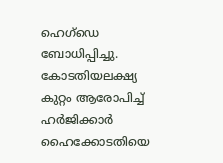ഹെഗ്ഡെ ബോധിപ്പിച്ചു. കോടതിയലക്ഷ്യ കുറ്റം ആരോപിച്ച് ഹര്‍ജിക്കാര്‍ ഹൈക്കോടതിയെ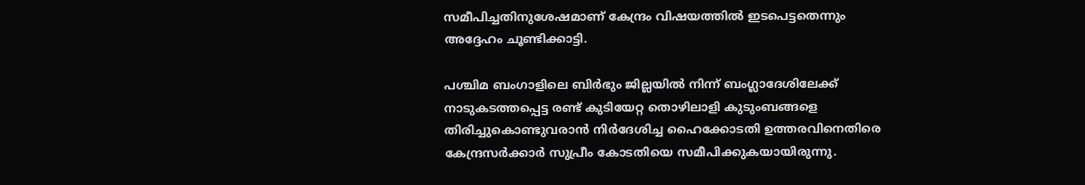സമീപിച്ചതിനുശേഷമാണ് കേന്ദ്രം വിഷയത്തില്‍ ഇടപെട്ടതെന്നും അദ്ദേഹം ചൂണ്ടിക്കാട്ടി.

പശ്ചിമ ബംഗാളിലെ ബിർഭും ജില്ലയിൽ നിന്ന് ബംഗ്ലാദേശിലേക്ക് നാടുകടത്തപ്പെട്ട രണ്ട് കുടിയേറ്റ തൊഴിലാളി കുടുംബങ്ങളെ തിരിച്ചുകൊണ്ടുവരാൻ നിർദേശിച്ച ഹൈക്കോടതി ഉത്തരവിനെതിരെ കേന്ദ്രസർക്കാർ സുപ്രീം കോടതിയെ സമീപിക്കുകയായിരുന്നു.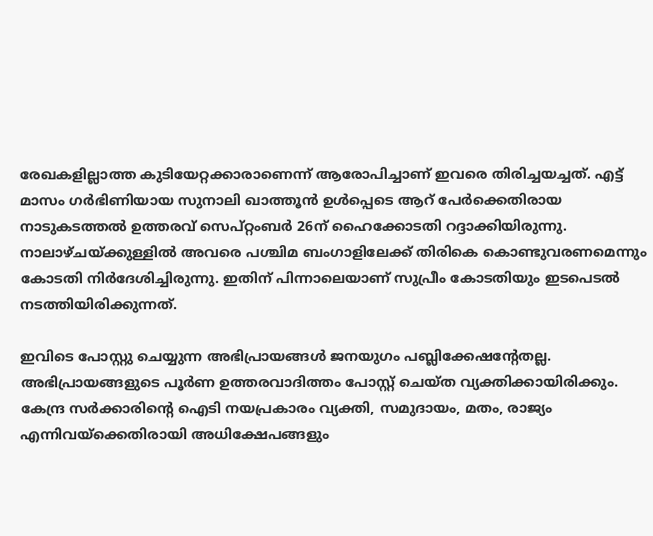രേഖകളില്ലാത്ത കുടിയേറ്റക്കാരാണെന്ന് ആരോപിച്ചാണ് ഇവരെ തിരിച്ചയച്ചത്. എട്ട് മാസം ഗർഭിണിയായ സുനാലി ഖാത്തൂന്‍ ഉൾപ്പെടെ ആറ് പേർക്കെതിരായ നാടുകടത്തൽ ഉത്തരവ് സെപ്റ്റംബർ 26ന് ഹൈക്കോടതി റദ്ദാക്കിയിരുന്നു. നാലാഴ്ചയ്ക്കുള്ളിൽ അവരെ പശ്ചിമ ബംഗാളിലേക്ക് തിരികെ കൊണ്ടുവരണമെന്നും കോടതി നിർദേശിച്ചിരുന്നു. ഇതിന് പിന്നാലെയാണ് സുപ്രീം കോടതിയും ഇടപെടല്‍ നടത്തിയിരിക്കുന്നത്.

ഇവിടെ പോസ്റ്റു ചെയ്യുന്ന അഭിപ്രായങ്ങള്‍ ജനയുഗം പബ്ലിക്കേഷന്റേതല്ല. അഭിപ്രായങ്ങളുടെ പൂര്‍ണ ഉത്തരവാദിത്തം പോസ്റ്റ് ചെയ്ത വ്യക്തിക്കായിരിക്കും. കേന്ദ്ര സര്‍ക്കാരിന്റെ ഐടി നയപ്രകാരം വ്യക്തി, സമുദായം, മതം, രാജ്യം എന്നിവയ്‌ക്കെതിരായി അധിക്ഷേപങ്ങളും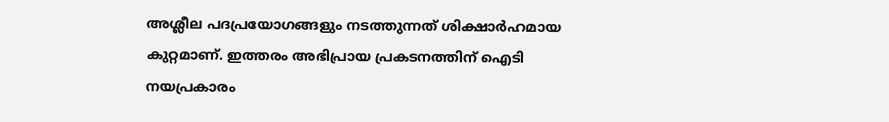അശ്ലീല പദപ്രയോഗങ്ങളും നടത്തുന്നത് ശിക്ഷാര്‍ഹമായ കുറ്റമാണ്. ഇത്തരം അഭിപ്രായ പ്രകടനത്തിന് ഐടി നയപ്രകാരം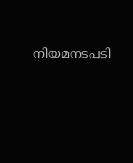നിയമനടപടി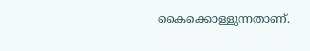കൈക്കൊള്ളുന്നതാണ്.